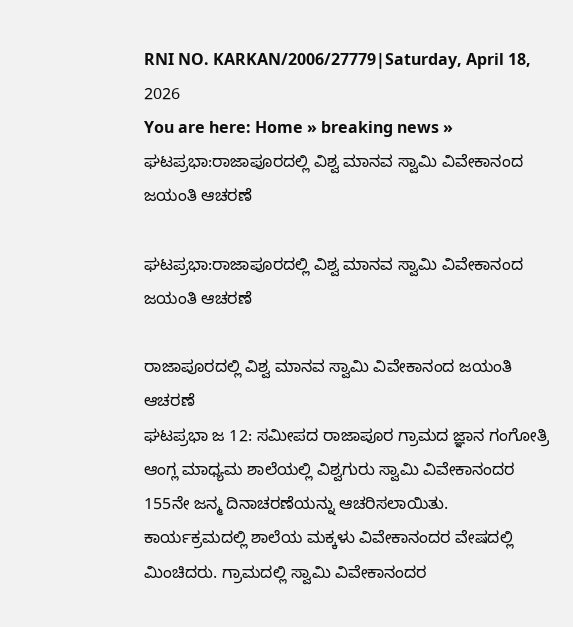RNI NO. KARKAN/2006/27779|Saturday, April 18, 2026
You are here: Home » breaking news » ಘಟಪ್ರಭಾ:ರಾಜಾಪೂರದಲ್ಲಿ ವಿಶ್ವ ಮಾನವ ಸ್ವಾಮಿ ವಿವೇಕಾನಂದ ಜಯಂತಿ ಆಚರಣೆ

ಘಟಪ್ರಭಾ:ರಾಜಾಪೂರದಲ್ಲಿ ವಿಶ್ವ ಮಾನವ ಸ್ವಾಮಿ ವಿವೇಕಾನಂದ ಜಯಂತಿ ಆಚರಣೆ

ರಾಜಾಪೂರದಲ್ಲಿ ವಿಶ್ವ ಮಾನವ ಸ್ವಾಮಿ ವಿವೇಕಾನಂದ ಜಯಂತಿ ಆಚರಣೆ
ಘಟಪ್ರಭಾ ಜ 12: ಸಮೀಪದ ರಾಜಾಪೂರ ಗ್ರಾಮದ ಜ್ಞಾನ ಗಂಗೋತ್ರಿ ಆಂಗ್ಲ ಮಾಧ್ಯಮ ಶಾಲೆಯಲ್ಲಿ ವಿಶ್ವಗುರು ಸ್ವಾಮಿ ವಿವೇಕಾನಂದರ 155ನೇ ಜನ್ಮ ದಿನಾಚರಣೆಯನ್ನು ಆಚರಿಸಲಾಯಿತು.
ಕಾರ್ಯಕ್ರಮದಲ್ಲಿ ಶಾಲೆಯ ಮಕ್ಕಳು ವಿವೇಕಾನಂದರ ವೇಷದಲ್ಲಿ ಮಿಂಚಿದರು. ಗ್ರಾಮದಲ್ಲಿ ಸ್ವಾಮಿ ವಿವೇಕಾನಂದರ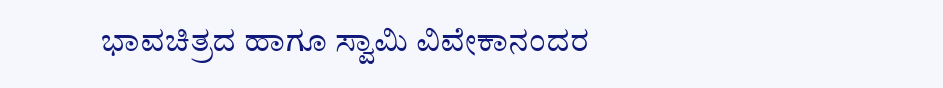ಭಾವಚಿತ್ರದ ಹಾಗೂ ಸ್ವಾಮಿ ವಿವೇಕಾನಂದರ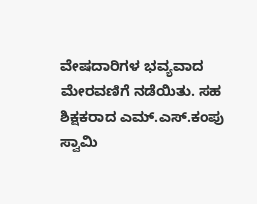ವೇಷದಾರಿಗಳ ಭವ್ಯವಾದ ಮೇರವಣಿಗೆ ನಡೆಯಿತು. ಸಹ ಶಿಕ್ಷಕರಾದ ಎಮ್.ಎಸ್.ಕಂಪು ಸ್ವಾಮಿ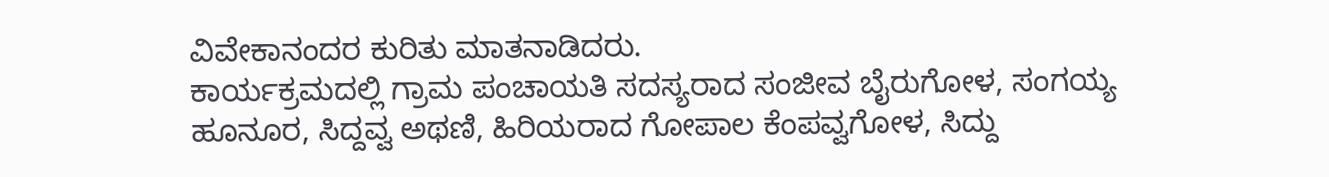ವಿವೇಕಾನಂದರ ಕುರಿತು ಮಾತನಾಡಿದರು.
ಕಾರ್ಯಕ್ರಮದಲ್ಲಿ ಗ್ರಾಮ ಪಂಚಾಯತಿ ಸದಸ್ಯರಾದ ಸಂಜೀವ ಬೈರುಗೋಳ, ಸಂಗಯ್ಯ ಹೂನೂರ, ಸಿದ್ದವ್ವ ಅಥಣಿ, ಹಿರಿಯರಾದ ಗೋಪಾಲ ಕೆಂಪವ್ವಗೋಳ, ಸಿದ್ದು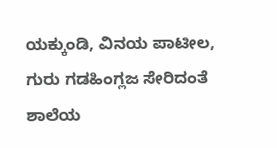ಯಕ್ಕುಂಡಿ, ವಿನಯ ಪಾಟೀಲ, ಗುರು ಗಡಹಿಂಗ್ಲಜ ಸೇರಿದಂತೆ ಶಾಲೆಯ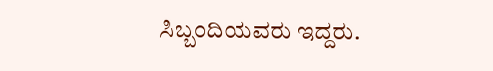ಸಿಬ್ಬಂದಿಯವರು ಇದ್ದರು.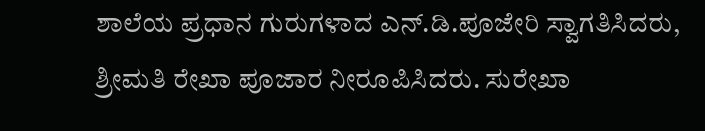ಶಾಲೆಯ ಪ್ರಧಾನ ಗುರುಗಳಾದ ಎನ್.ಡಿ.ಪೂಜೇರಿ ಸ್ವಾಗತಿಸಿದರು, ಶ್ರೀಮತಿ ರೇಖಾ ಪೂಜಾರ ನೀರೂಪಿಸಿದರು. ಸುರೇಖಾ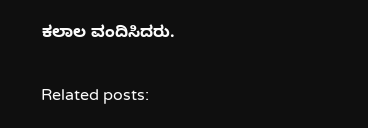ಕಲಾಲ ವಂದಿಸಿದರು.

Related posts: